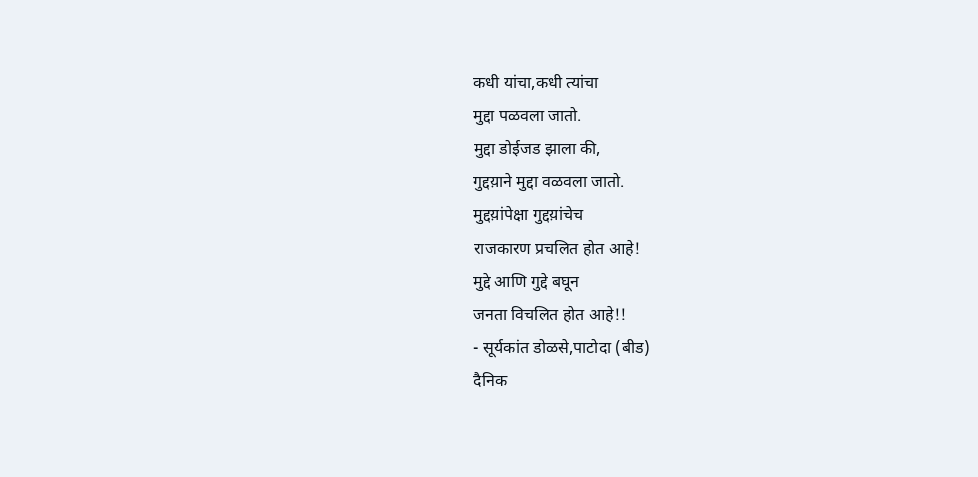कधी यांचा,कधी त्यांचा
मुद्दा पळवला जातो.
मुद्दा डोईजड झाला की,
गुद्दय़ाने मुद्दा वळवला जातो.
मुद्दय़ांपेक्षा गुद्दय़ांचेच
राजकारण प्रचलित होत आहे!
मुद्दे आणि गुद्दे बघून
जनता विचलित होत आहे!!
- सूर्यकांत डोळसे,पाटोदा (बीड)
दैनिक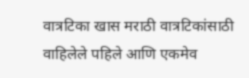वात्रटिका खास मराठी वात्रटिकांसाठी वाहिलेले पहिले आणि एकमेव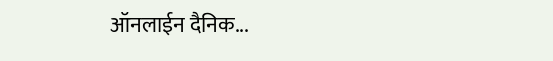ऑनलाईन दैनिक...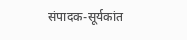संपादक-सूर्यकांत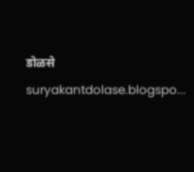डोळसे suryakantdolase.blogspo...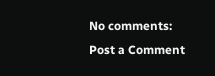No comments:
Post a Comment